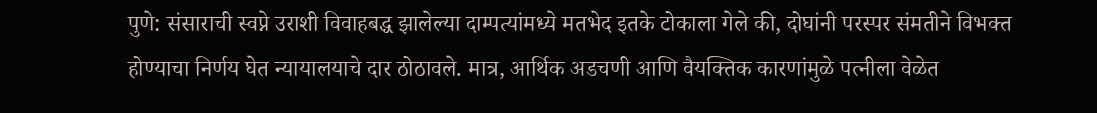पुणे: संसाराची स्वप्ने उराशी विवाहबद्ध झालेल्या दाम्पत्यांमध्ये मतभेद इतके टोकाला गेले की, दोघांनी परस्पर संमतीने विभक्त होण्याचा निर्णय घेत न्यायालयाचे दार ठोठावले. मात्र, आर्थिक अडचणी आणि वैयक्तिक कारणांमुळे पत्नीला वेळेत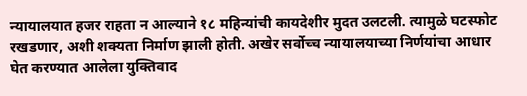न्यायालयात हजर राहता न आल्याने १८ महिन्यांची कायदेशीर मुदत उलटली. त्यामुळे घटस्फोट रखडणार, अशी शक्यता निर्माण झाली होती. अखेर सर्वोच्च न्यायालयाच्या निर्णयांचा आधार घेत करण्यात आलेला युक्तिवाद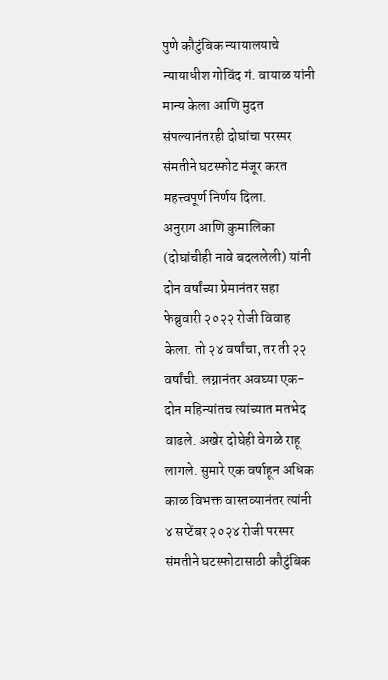पुणे कौटुंबिक न्यायालयाचे न्यायाधीश गोविंद गं. वायाळ यांनी मान्य केला आणि मुदत संपल्यानंतरही दोघांचा परस्पर संमतीने घटस्फोट मंजूर करत महत्त्वपूर्ण निर्णय दिला.
अनुराग आणि कुमालिका (दोघांचीही नावे बदललेली) यांनी दोन वर्षांच्या प्रेमानंतर सहा फेब्रुवारी २०२२ रोजी विवाह केला. तो २४ वर्षांचा, तर ती २२ वर्षांची. लग्नानंतर अवघ्या एक-दोन महिन्यांतच त्यांच्यात मतभेद वाढले. अखेर दोघेही वेगळे राहू लागले. सुमारे एक वर्षाहून अधिक काळ विभक्त वास्तव्यानंतर त्यांनी ४ सप्टेंबर २०२४ रोजी परस्पर संमतीने घटस्फोटासाठी कौटुंबिक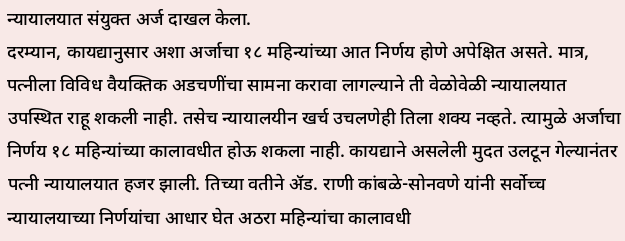न्यायालयात संयुक्त अर्ज दाखल केला.
दरम्यान, कायद्यानुसार अशा अर्जाचा १८ महिन्यांच्या आत निर्णय होणे अपेक्षित असते. मात्र, पत्नीला विविध वैयक्तिक अडचणींचा सामना करावा लागल्याने ती वेळोवेळी न्यायालयात उपस्थित राहू शकली नाही. तसेच न्यायालयीन खर्च उचलणेही तिला शक्य नव्हते. त्यामुळे अर्जाचा निर्णय १८ महिन्यांच्या कालावधीत होऊ शकला नाही. कायद्याने असलेली मुदत उलटून गेल्यानंतर पत्नी न्यायालयात हजर झाली. तिच्या वतीने ॲड. राणी कांबळे-सोनवणे यांनी सर्वोच्च न्यायालयाच्या निर्णयांचा आधार घेत अठरा महिन्यांचा कालावधी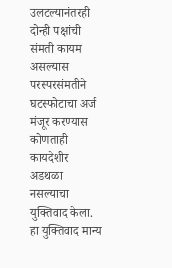उलटल्यानंतरही दोन्ही पक्षांची संमती कायम असल्यास परस्परसंमतीने घटस्फोटाचा अर्ज मंजूर करण्यास कोणताही कायदेशीर अडथळा नसल्याचा युक्तिवाद केला. हा युक्तिवाद मान्य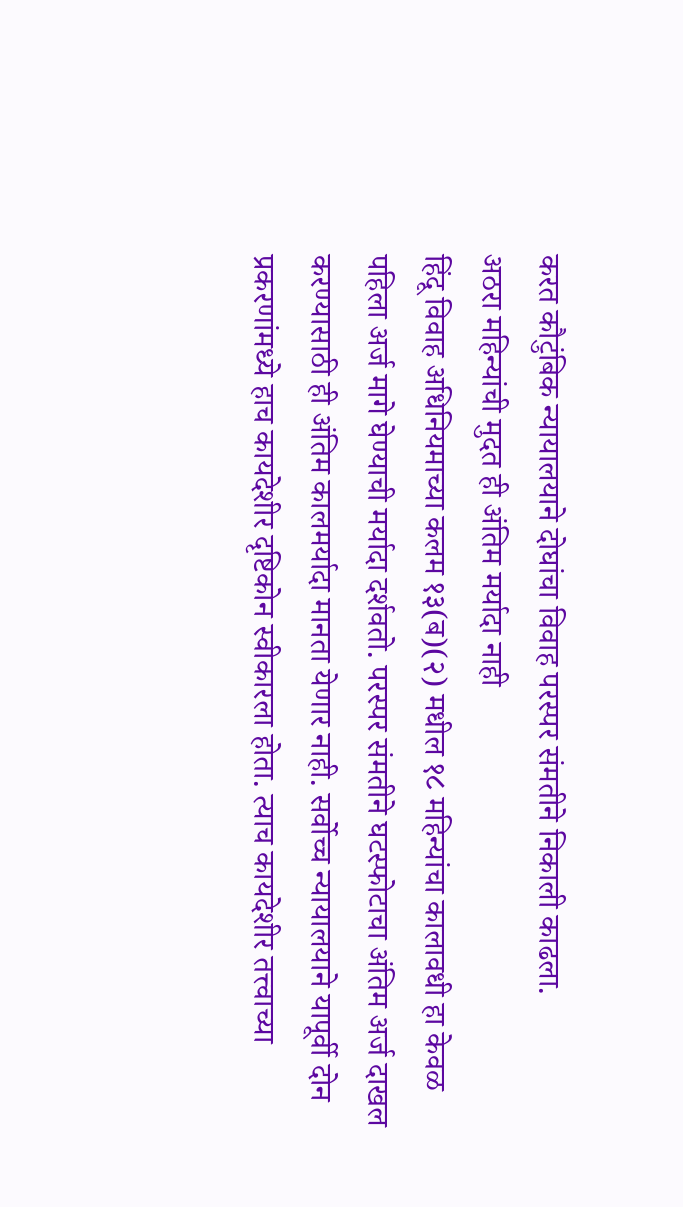करत कौटुंबिक न्यायालयाने दोघांचा विवाह परस्पर संमतीने निकाली काढला.
अठरा महिन्यांची मुदत ही अंतिम मर्यादा नाही
हिंदू विवाह अधिनियमाच्या कलम १३(ब)(२) मधील १८ महिन्यांचा कालावधी हा केवळ पहिला अर्ज मागे घेण्याची मर्यादा दर्शवतो. परस्पर संमतीने घटस्फोटाचा अंतिम अर्ज दाखल करण्यासाठी ही अंतिम कालमर्यादा मानता येणार नाही. सर्वोच्च न्यायालयाने यापूर्वी दोन प्रकरणांमध्ये हाच कायदेशीर दृष्टिकोन स्वीकारला होता. त्याच कायदेशीर तत्त्वाच्या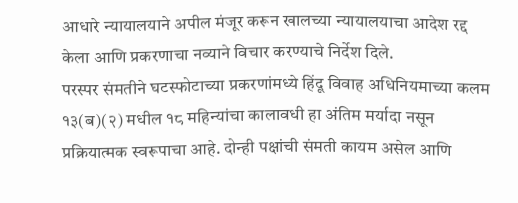आधारे न्यायालयाने अपील मंजूर करून खालच्या न्यायालयाचा आदेश रद्द केला आणि प्रकरणाचा नव्याने विचार करण्याचे निर्देश दिले.
परस्पर संमतीने घटस्फोटाच्या प्रकरणांमध्ये हिंदू विवाह अधिनियमाच्या कलम १३(ब)(२) मधील १८ महिन्यांचा कालावधी हा अंतिम मर्यादा नसून प्रक्रियात्मक स्वरूपाचा आहे. दोन्ही पक्षांची संमती कायम असेल आणि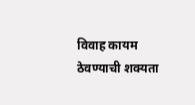विवाह कायम ठेवण्याची शक्यता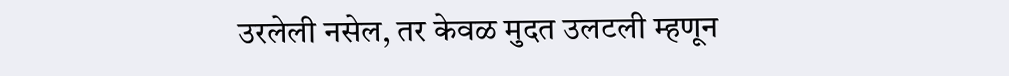उरलेली नसेल, तर केवळ मुदत उलटली म्हणून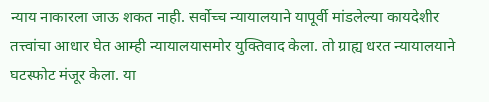न्याय नाकारला जाऊ शकत नाही. सर्वोच्च न्यायालयाने यापूर्वी मांडलेल्या कायदेशीर तत्त्वांचा आधार घेत आम्ही न्यायालयासमोर युक्तिवाद केला. तो ग्राह्य धरत न्यायालयाने घटस्फोट मंजूर केला. या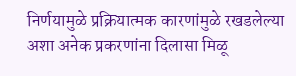निर्णयामुळे प्रक्रियात्मक कारणांमुळे रखडलेल्या अशा अनेक प्रकरणांना दिलासा मिळू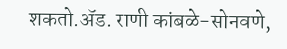शकतो.ॲड. राणी कांबळे-सोनवणे,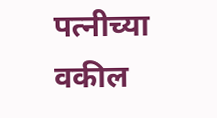पत्नीच्या वकील